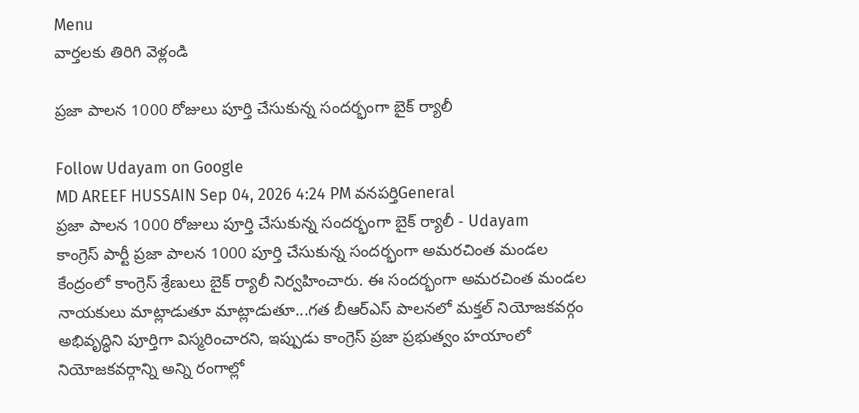Menu
వార్తలకు తిరిగి వెళ్లండి

ప్రజా పాలన 1000 రోజులు పూర్తి చేసుకున్న సందర్భంగా బైక్ ర్యాలీ

Follow Udayam on Google
MD AREEF HUSSAIN Sep 04, 2026 4:24 PM వనపర్తిGeneral
ప్రజా పాలన 1000 రోజులు పూర్తి చేసుకున్న సందర్భంగా బైక్ ర్యాలీ - Udayam
కాంగ్రెస్ పార్టీ ప్రజా పాలన 1000 పూర్తి చేసుకున్న సందర్భంగా అమరచింత మండల కేంద్రంలో కాంగ్రెస్ శ్రేణులు బైక్ ర్యాలీ నిర్వహించారు. ఈ సందర్భంగా అమరచింత మండల నాయకులు మాట్లాడుతూ మాట్లాడుతూ...గత బీఆర్ఎస్ పాలనలో మక్తల్ నియోజకవర్గం అభివృద్ధిని పూర్తిగా విస్మరించారని, ఇప్పుడు కాంగ్రెస్ ప్రజా ప్రభుత్వం హయాంలో నియోజకవర్గాన్ని అన్ని రంగాల్లో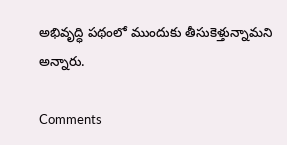అభివృద్ధి పథంలో ముందుకు తీసుకెళ్తున్నామని అన్నారు.

Comments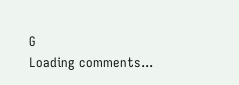G
Loading comments...